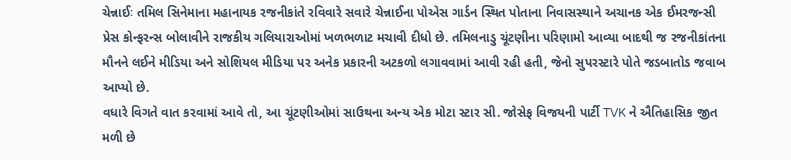ચેન્નાઈઃ તમિલ સિનેમાના મહાનાયક રજનીકાંતે રવિવારે સવારે ચેન્નાઈના પોએસ ગાર્ડન સ્થિત પોતાના નિવાસસ્થાને અચાનક એક ઈમરજન્સી પ્રેસ કોન્ફરન્સ બોલાવીને રાજકીય ગલિયારાઓમાં ખળભળાટ મચાવી દીધો છે. તમિલનાડુ ચૂંટણીના પરિણામો આવ્યા બાદથી જ રજનીકાંતના મૌનને લઈને મીડિયા અને સોશિયલ મીડિયા પર અનેક પ્રકારની અટકળો લગાવવામાં આવી રહી હતી, જેનો સુપરસ્ટારે પોતે જડબાતોડ જવાબ આપ્યો છે.
વધારે વિગતે વાત કરવામાં આવે તો, આ ચૂંટણીઓમાં સાઉથના અન્ય એક મોટા સ્ટાર સી. જોસેફ વિજયની પાર્ટી TVK ને ઐતિહાસિક જીત મળી છે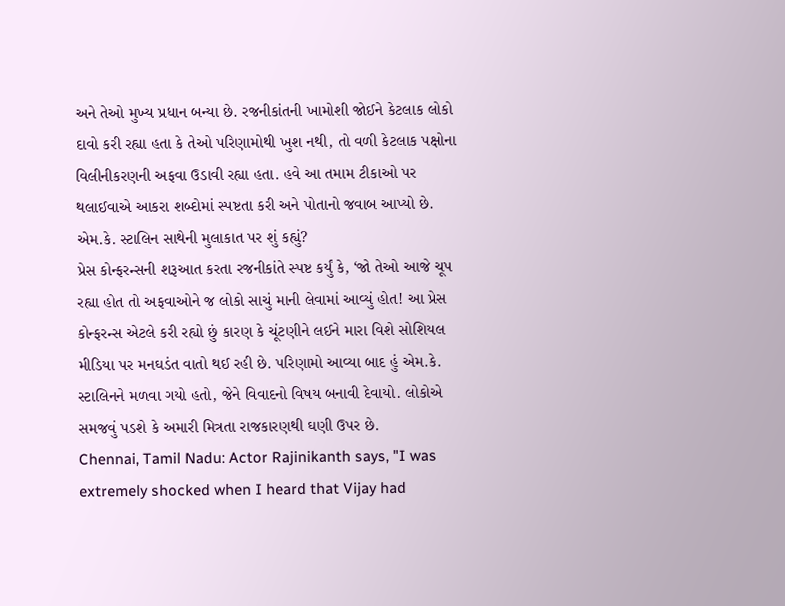અને તેઓ મુખ્ય પ્રધાન બન્યા છે. રજનીકાંતની ખામોશી જોઈને કેટલાક લોકો દાવો કરી રહ્યા હતા કે તેઓ પરિણામોથી ખુશ નથી, તો વળી કેટલાક પક્ષોના વિલીનીકરણની અફવા ઉડાવી રહ્યા હતા. હવે આ તમામ ટીકાઓ પર થલાઈવાએ આકરા શબ્દોમાં સ્પષ્ટતા કરી અને પોતાનો જવાબ આપ્યો છે.
એમ.કે. સ્ટાલિન સાથેની મુલાકાત પર શું કહ્યું?
પ્રેસ કોન્ફરન્સની શરૂઆત કરતા રજનીકાંતે સ્પષ્ટ કર્યું કે, ‘જો તેઓ આજે ચૂપ રહ્યા હોત તો અફવાઓને જ લોકો સાચું માની લેવામાં આવ્યું હોત! આ પ્રેસ કોન્ફરન્સ એટલે કરી રહ્યો છું કારણ કે ચૂંટણીને લઈને મારા વિશે સોશિયલ મીડિયા પર મનઘડંત વાતો થઈ રહી છે. પરિણામો આવ્યા બાદ હું એમ.કે. સ્ટાલિનને મળવા ગયો હતો, જેને વિવાદનો વિષય બનાવી દેવાયો. લોકોએ સમજવું પડશે કે અમારી મિત્રતા રાજકારણથી ઘણી ઉપર છે.
Chennai, Tamil Nadu: Actor Rajinikanth says, "I was extremely shocked when I heard that Vijay had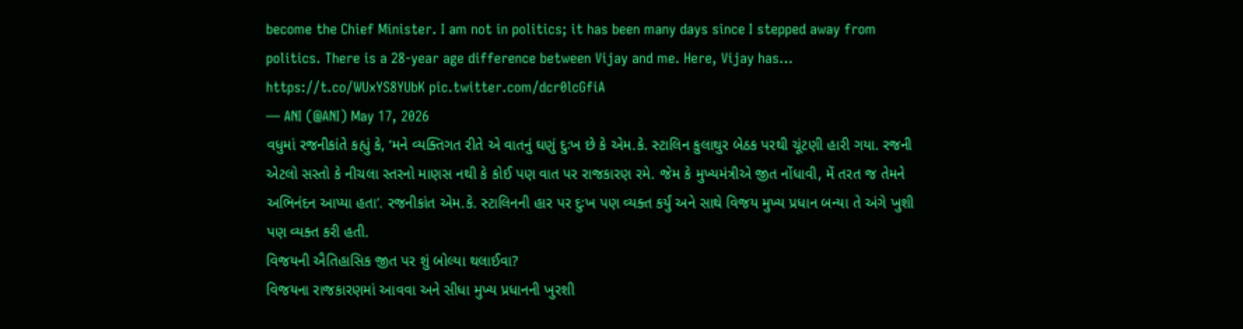become the Chief Minister. I am not in politics; it has been many days since I stepped away from politics. There is a 28-year age difference between Vijay and me. Here, Vijay has… https://t.co/WUxYS8YUbK pic.twitter.com/dcr0lcGfiA
— ANI (@ANI) May 17, 2026
વધુમાં રજનીકાંતે કહ્યું કે, ‘મને વ્યક્તિગત રીતે એ વાતનું ઘણું દુઃખ છે કે એમ.કે. સ્ટાલિન કુલાથુર બેઠક પરથી ચૂંટણી હારી ગયા. રજની એટલો સસ્તો કે નીચલા સ્તરનો માણસ નથી કે કોઈ પણ વાત પર રાજકારણ રમે. જેમ કે મુખ્યમંત્રીએ જીત નોંધાવી, મેં તરત જ તેમને અભિનંદન આપ્યા હતા’. રજનીકાંત એમ.કે. સ્ટાલિનની હાર પર દુઃખ પણ વ્યક્ત કર્યું અને સાથે વિજય મુખ્ય પ્રધાન બન્યા તે અંગે ખુશી પણ વ્યક્ત કરી હતી.
વિજયની ઐતિહાસિક જીત પર શું બોલ્યા થલાઈવા?
વિજયના રાજકારણમાં આવવા અને સીધા મુખ્ય પ્રધાનની ખુરશી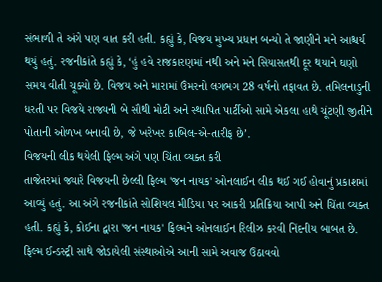સંભાળી તે અંગે પણ વાત કરી હતી. કહ્યું કે, વિજય મુખ્ય પ્રધાન બન્યો તે જાણીને મને આશ્ચર્ય થયું હતું. રજનીકાંતે કહ્યું કે, ‘હું હવે રાજકારણમાં નથી અને મને સિયાસતથી દૂર થયાને ઘણો સમય વીતી ચૂક્યો છે. વિજય અને મારામાં ઉંમરનો લગભગ 28 વર્ષનો તફાવત છે. તમિલનાડુની ધરતી પર વિજયે રાજ્યની બે સૌથી મોટી અને સ્થાપિત પાર્ટીઓ સામે એકલા હાથે ચૂંટણી જીતીને પોતાની ઓળખ બનાવી છે, જે ખરેખર કાબિલ-એ-તારીફ છે’.
વિજયની લીક થયેલી ફિલ્મ અંગે પણ ચિંતા વ્યક્ત કરી
તાજેતરમાં જ્યારે વિજયની છેલ્લી ફિલ્મ 'જન નાયક' ઓનલાઈન લીક થઈ ગઈ હોવાનું પ્રકાશમાં આવ્યું હતું. આ અંગે રજનીકાંતે સોશિયલ મીડિયા પર આકરી પ્રતિક્રિયા આપી અને ચિંતા વ્યક્ત હતી. કહ્યું કે, કોઈના દ્વારા 'જન નાયક' ફિલ્મને ઓનલાઈન રિલીઝ કરવી નિંદનીય બાબત છે. ફિલ્મ ઈન્ડસ્ટ્રી સાથે જોડાયેલી સંસ્થાઓએ આની સામે અવાજ ઉઠાવવો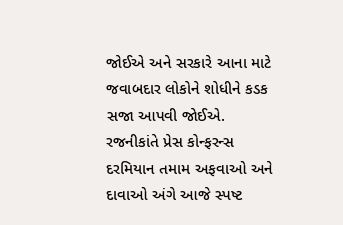જોઈએ અને સરકારે આના માટે જવાબદાર લોકોને શોધીને કડક સજા આપવી જોઈએ. રજનીકાંતે પ્રેસ કોન્ફરન્સ દરમિયાન તમામ અફવાઓ અને દાવાઓ અંગે આજે સ્પષ્ટ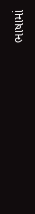ભાષામાં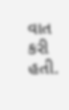વાત કરી હતી.